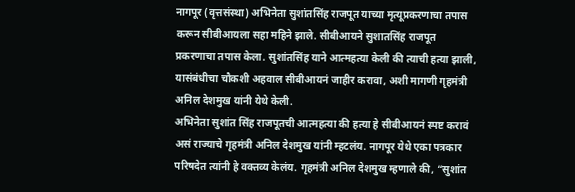नागपूर (वृत्तसंस्था) अभिनेता सुशांतसिंह राजपूत याच्या मृत्यूप्रकरणाचा तपास करून सीबीआयला सहा महिने झाले. सीबीआयने सुशातसिंह राजपूत प्रकरणाचा तपास केला. सुशांतसिंह याने आत्महत्या केली की त्याची हत्या झाली, यासंबंधीचा चौकशी अहवाल सीबीआयनं जाहीर करावा, अशी मागणी गृहमंत्री अनिल देशमुख यांनी येथे केली.
अभिनेता सुशांत सिंह राजपूतची आत्महत्या की हत्या हे सीबीआयनं स्पष्ट करावं असं राज्याचे गृहमंत्री अनिल देशमुख यांनी म्हटलंय. नागपूर येथे एका पत्रकार परिषदेत त्यांनी हे वक्तव्य केलंय. गृहमंत्री अनिल देशमुख म्हणाले की, “सुशांत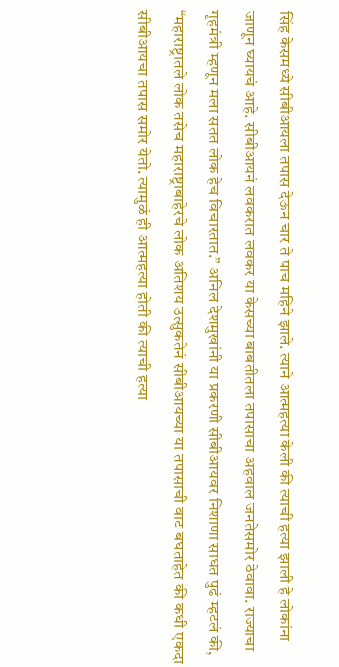सिंह केसमध्ये सीबीआयला तपास देऊन चार ते पाच महिने झाले. त्याने आत्महत्या केली की त्याची हत्या झाली हे लोकांना जाणून घ्यायचं आहे. सीबीआयनं लवकरात लवकर या केसच्या बाबतीतला तपासाचा अहवाल जनतेसमोर ठेवावा. राज्याचा गृहमंत्री म्हणून मला सतत लोक हेच विचारतात.” अनिल देशमुखांनी या प्रकरणी सीबीआयवर निशाणा साधत पुढं म्हटलं की, “महाराष्ट्रातले लोक तसेच महाराष्ट्राबाहेरचे लोक अतिशय उत्सुकतेनं सीबीआयच्या या तपासाची वाट बघताहेत की कधी एकदा सीबीआयचा तपास समोर येतो. त्यामुळं ही आत्महत्या होती की त्याची हत्या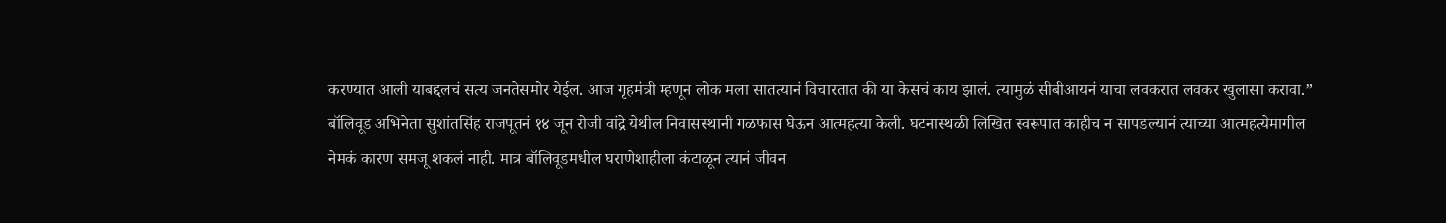करण्यात आली याबद्दलचं सत्य जनतेसमोर येईल. आज गृहमंत्री म्हणून लोक मला सातत्यानं विचारतात की या केसचं काय झालं. त्यामुळं सीबीआयनं याचा लवकरात लवकर खुलासा करावा.”
बॉलिवूड अभिनेता सुशांतसिंह राजपूतनं १४ जून रोजी वांद्रे येथील निवासस्थानी गळफास घेऊन आत्महत्या केली. घटनास्थळी लिखित स्वरूपात काहीच न सापडल्यानं त्याच्या आत्महत्येमागील नेमकं कारण समजू शकलं नाही. मात्र बॉलिवूडमधील घराणेशाहीला कंटाळून त्यानं जीवन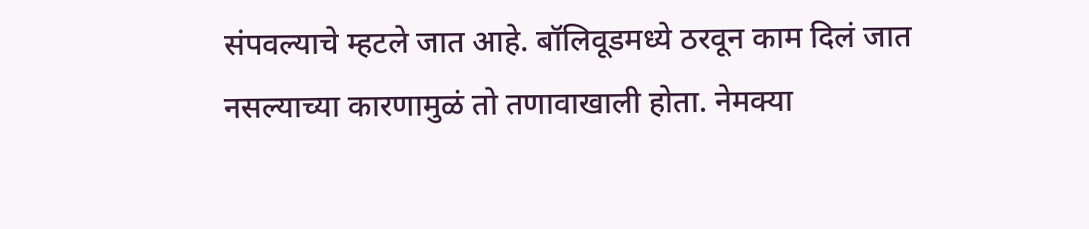संपवल्याचे म्हटले जात आहे. बॉलिवूडमध्ये ठरवून काम दिलं जात नसल्याच्या कारणामुळं तो तणावाखाली होता. नेमक्या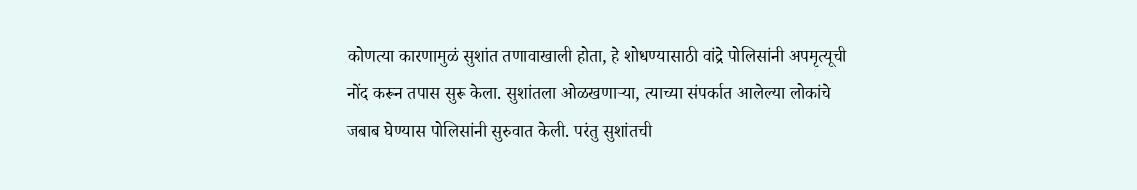कोणत्या कारणामुळं सुशांत तणावाखाली होता, हे शोधण्यासाठी वांद्रे पोलिसांनी अपमृत्यूची नोंद करून तपास सुरू केला. सुशांतला ओळखणाऱ्या, त्याच्या संपर्कात आलेल्या लोकांचे जबाब घेण्यास पोलिसांनी सुरुवात केली. परंतु सुशांतची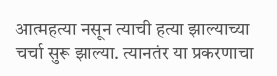आत्महत्या नसून त्याची हत्या झाल्याच्या चर्चा सुरू झाल्या. त्यानतंर या प्रकरणाचा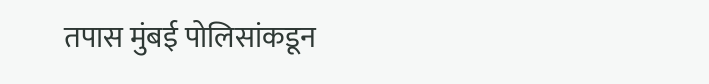तपास मुंबई पोलिसांकडून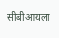सीबीआयला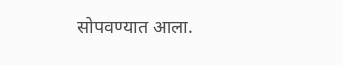सोपवण्यात आला.